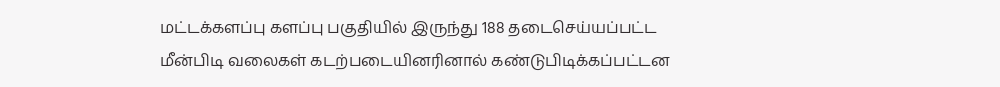மட்டக்களப்பு களப்பு பகுதியில் இருந்து 188 தடைசெய்யப்பட்ட மீன்பிடி வலைகள் கடற்படையினரினால் கண்டுபிடிக்கப்பட்டன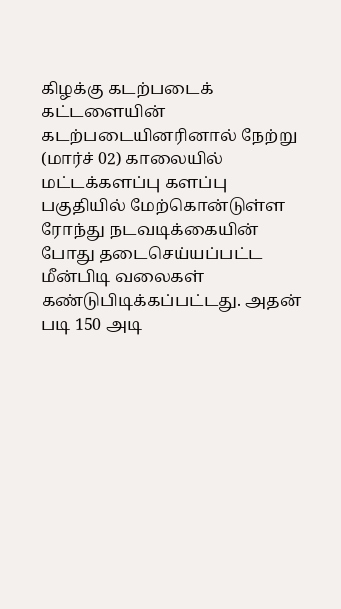கிழக்கு கடற்படைக் கட்டளையின் கடற்படையினரினால் நேற்று (மார்ச் 02) காலையில் மட்டக்களப்பு களப்பு பகுதியில் மேற்கொன்டுள்ள ரோந்து நடவடிக்கையின் போது தடைசெய்யப்பட்ட மீன்பிடி வலைகள் கண்டுபிடிக்கப்பட்டது. அதன் படி 150 அடி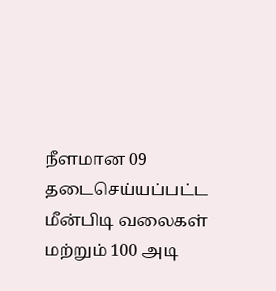நீளமான 09 தடைசெய்யப்பட்ட மீன்பிடி வலைகள் மற்றும் 100 அடி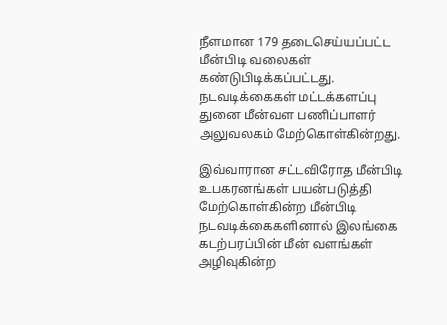நீளமான 179 தடைசெய்யப்பட்ட மீன்பிடி வலைகள் கண்டுபிடிக்கப்பட்டது. நடவடிக்கைகள் மட்டக்களப்பு துனை மீன்வள பணிப்பாளர் அலுவலகம் மேற்கொள்கின்றது.

இவ்வாரான சட்டவிரோத மீன்பிடி உபகரனங்கள் பயன்படுத்தி மேற்கொள்கின்ற மீன்பிடி நடவடிக்கைகளினால் இலங்கை கடற்பரப்பின் மீன் வளங்கள் அழிவுகின்ற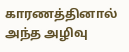காரணத்தினால் அந்த அழிவு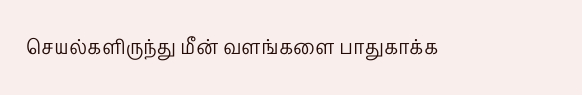செயல்களிருந்து மீன் வளங்களை பாதுகாக்க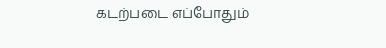கடற்படை எப்போதும்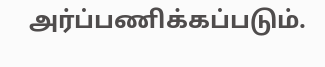அர்ப்பணிக்கப்படும்.